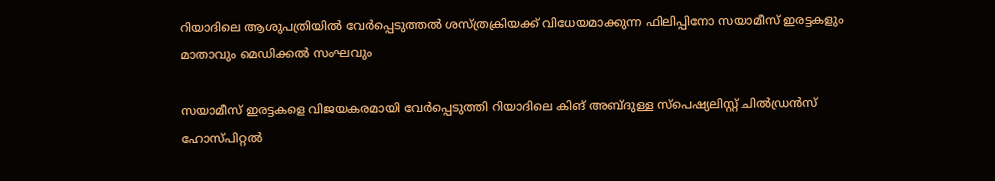റിയാദിലെ ആശുപത്രിയിൽ വേർപ്പെടുത്തൽ ശസ്ത്രക്രിയക്ക് വിധേയമാക്കുന്ന ഫിലിപ്പിനോ സയാമീസ് ഇരട്ടകളും മാതാവും മെഡിക്കൽ സംഘവും

സയാമീസ് ഇരട്ടകളെ വിജയകരമായി വേർപ്പെടുത്തി റിയാദിലെ കിങ് അബ്ദുള്ള സ്പെഷ്യലിസ്റ്റ് ചിൽഡ്രൻസ് ഹോസ്പിറ്റൽ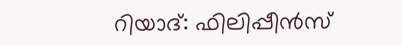റിയാദ്: ഫിലിപ്പീൻസ്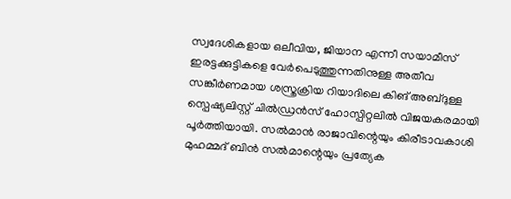സ്വദേശികളായ ഒലീവിയ, ജിയാന എന്നീ സയാമീസ് ഇരട്ടക്കുട്ടികളെ വേർപെടുത്തുന്നതിനുള്ള അതീവ സങ്കീർണമായ ശസ്ത്രക്രിയ റിയാദിലെ കിങ് അബ്ദുള്ള സ്പെഷ്യലിസ്റ്റ് ചിൽഡ്രൻസ് ഹോസ്പിറ്റലിൽ വിജയകരമായി പൂർത്തിയായി. സൽമാൻ രാജാവിന്റെയും കിരീടാവകാശി മുഹമ്മദ് ബിൻ സൽമാന്റെയും പ്രത്യേക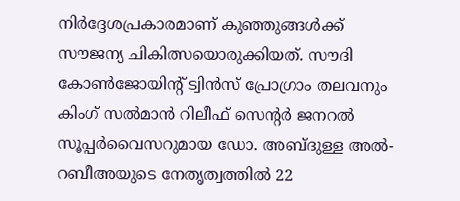നിർദ്ദേശപ്രകാരമാണ് കുഞ്ഞുങ്ങൾക്ക് സൗജന്യ ചികിത്സയൊരുക്കിയത്. സൗദി കോൺജോയിന്റ് ട്വിൻസ് പ്രോഗ്രാം തലവനും കിംഗ് സൽമാൻ റിലീഫ് സെന്റർ ജനറൽ സൂപ്പർവൈസറുമായ ഡോ. അബ്ദുള്ള അൽ-റബീഅയുടെ നേതൃത്വത്തിൽ 22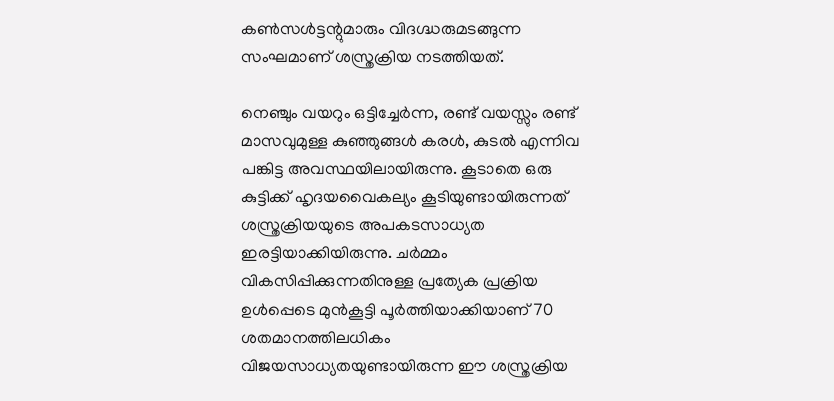കൺസൾട്ടന്റുമാരും വിദഗ്ദ്ധരുമടങ്ങുന്ന സംഘമാണ് ശസ്ത്രക്രിയ നടത്തിയത്.

നെഞ്ചും വയറും ഒട്ടിച്ചേർന്ന, രണ്ട് വയസ്സും രണ്ട് മാസവുമുള്ള കുഞ്ഞുങ്ങൾ കരൾ, കുടൽ എന്നിവ പങ്കിട്ട അവസ്ഥയിലായിരുന്നു. കൂടാതെ ഒരു കുട്ടിക്ക് ഹൃദയവൈകല്യം കൂടിയുണ്ടായിരുന്നത് ശസ്ത്രക്രിയയുടെ അപകടസാധ്യത ഇരട്ടിയാക്കിയിരുന്നു. ചർമ്മം വികസിപ്പിക്കുന്നതിനുള്ള പ്രത്യേക പ്രക്രിയ ഉൾപ്പെടെ മുൻകൂട്ടി പൂർത്തിയാക്കിയാണ് 70 ശതമാനത്തിലധികം വിജയസാധ്യതയുണ്ടായിരുന്ന ഈ ശസ്ത്രക്രിയ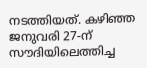നടത്തിയത്. കഴിഞ്ഞ ജനുവരി 27-ന് സൗദിയിലെത്തിച്ച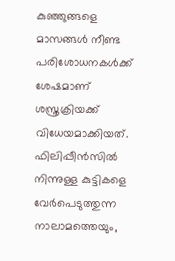കുഞ്ഞുങ്ങളെ മാസങ്ങൾ നീണ്ട പരിശോധനകൾക്ക് ശേഷമാണ് ശസ്ത്രക്രിയക്ക് വിധേയമാക്കിയത്. ഫിലിപ്പീൻസിൽ നിന്നുള്ള കുട്ടികളെ വേർപെടുത്തുന്ന നാലാമത്തെയും,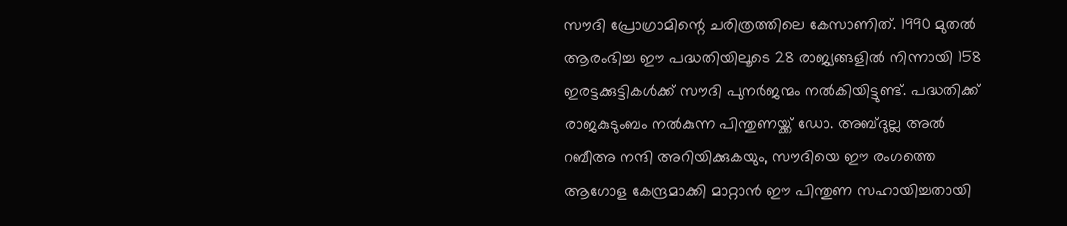സൗദി പ്രോഗ്രാമിന്റെ ചരിത്രത്തിലെ കേസാണിത്. 1990 മുതൽ ആരംഭിച്ച ഈ പദ്ധതിയിലൂടെ 28 രാജ്യങ്ങളിൽ നിന്നായി 158 ഇരട്ടക്കുട്ടികൾക്ക് സൗദി പുനർജന്മം നൽകിയിട്ടുണ്ട്. പദ്ധതിക്ക് രാജകുടുംബം നൽകുന്ന പിന്തുണയ്ക്ക് ഡോ. അബ്ദുല്ല അൽ റബീഅ നന്ദി അറിയിക്കുകയും, സൗദിയെ ഈ രംഗത്തെ ആഗോള കേന്ദ്രമാക്കി മാറ്റാൻ ഈ പിന്തുണ സഹായിച്ചതായി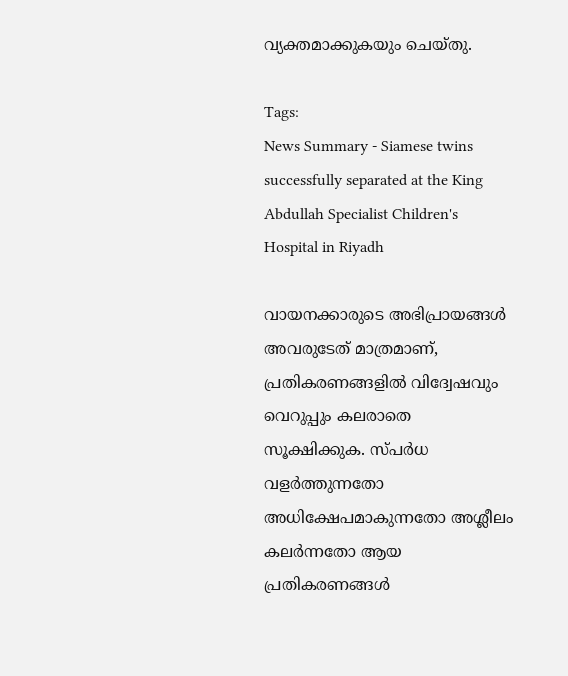വ്യക്തമാക്കുകയും ചെയ്തു.

Tags:
News Summary - Siamese twins successfully separated at the King Abdullah Specialist Children's Hospital in Riyadh

വായനക്കാരുടെ അഭിപ്രായങ്ങള്‍ അവരുടേത് മാത്രമാണ്, പ്രതികരണങ്ങളിൽ വിദ്വേഷവും വെറുപ്പും കലരാതെ സൂക്ഷിക്കുക. സ്പർധ വളർത്തുന്നതോ അധിക്ഷേപമാകുന്നതോ അശ്ലീലം കലർന്നതോ ആയ പ്രതികരണങ്ങൾ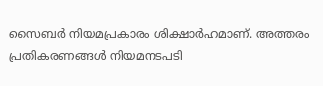സൈബർ നിയമപ്രകാരം ശിക്ഷാർഹമാണ്. അത്തരം പ്രതികരണങ്ങൾ നിയമനടപടി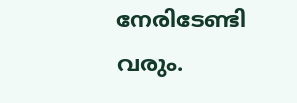നേരിടേണ്ടി വരും.